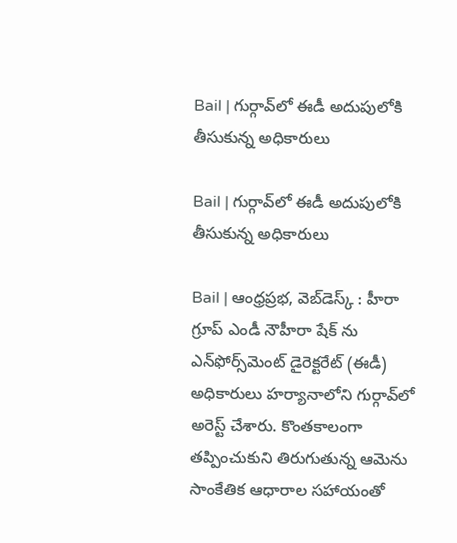Bail | గుర్గావ్‌లో ఈడీ అదుపులోకి తీసుకున్న అధికారులు

Bail | గుర్గావ్‌లో ఈడీ అదుపులోకి తీసుకున్న అధికారులు

Bail | ఆంధ్రప్రభ, వెబ్‌డెస్క్‌ : హీరా గ్రూప్ ఎండీ నౌహీరా షేక్ ను ఎన్‌ఫోర్స్‌మెంట్ డైరెక్టరేట్ (ఈడీ) అధికారులు హర్యానాలోని గుర్గావ్‌లో అరెస్ట్ చేశారు. కొంతకాలంగా తప్పించుకుని తిరుగుతున్న ఆమెను సాంకేతిక ఆధారాల సహాయంతో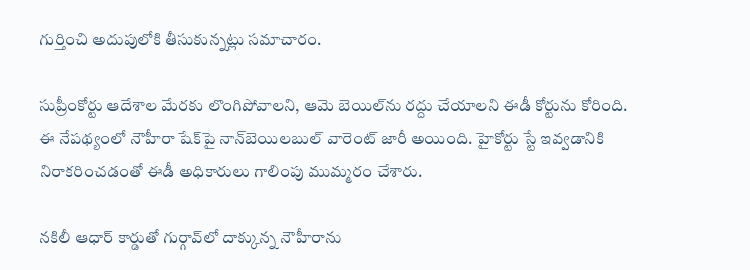గుర్తించి అదుపులోకి తీసుకున్నట్లు సమాచారం.

సుప్రీంకోర్టు ఆదేశాల మేరకు లొంగిపోవాలని, ఆమె బెయిల్‌ను రద్దు చేయాలని ఈడీ కోర్టును కోరింది. ఈ నేపథ్యంలో నౌహీరా షేక్‌పై నాన్‌బెయిలబుల్ వారెంట్ జారీ అయింది. హైకోర్టు స్టే ఇవ్వడానికి నిరాకరించడంతో ఈడీ అధికారులు గాలింపు ముమ్మరం చేశారు.

నకిలీ ఆధార్ కార్డుతో గుర్గావ్‌లో దాక్కున్న నౌహీరాను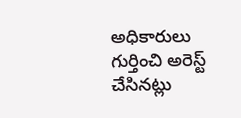అధికారులు గుర్తించి అరెస్ట్ చేసినట్లు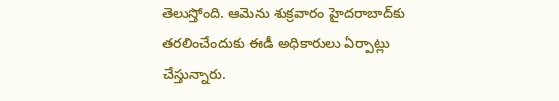తెలుస్తోంది. ఆమెను శుక్రవారం హైదరాబాద్‌కు తరలించేందుకు ఈడీ అధికారులు ఏర్పాట్లు చేస్తున్నారు.